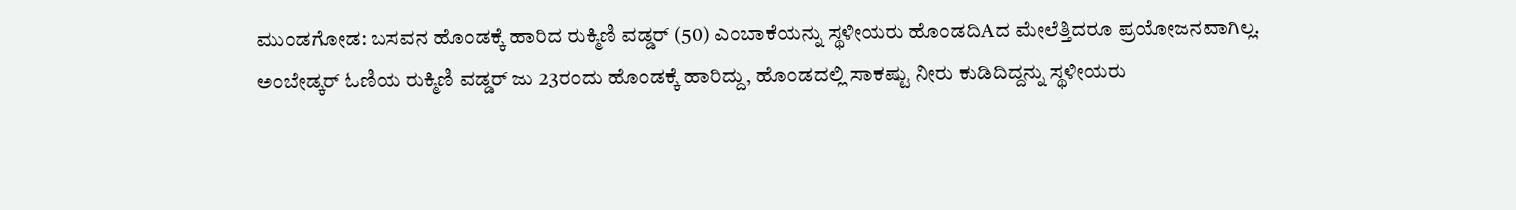ಮುಂಡಗೋಡ: ಬಸವನ ಹೊಂಡಕ್ಕೆ ಹಾರಿದ ರುಕ್ಮಿಣಿ ವಡ್ಡರ್ (50) ಎಂಬಾಕೆಯನ್ನು ಸ್ಥಳೀಯರು ಹೊಂಡದಿAದ ಮೇಲೆತ್ತಿದರೂ ಪ್ರಯೋಜನವಾಗಿಲ್ಲ.
ಅಂಬೇಡ್ಕರ್ ಓಣಿಯ ರುಕ್ಮಿಣಿ ವಡ್ಡರ್ ಜು 23ರಂದು ಹೊಂಡಕ್ಕೆ ಹಾರಿದ್ದು, ಹೊಂಡದಲ್ಲಿ ಸಾಕಷ್ಟು ನೀರು ಕುಡಿದಿದ್ದನ್ನು ಸ್ಥಳೀಯರು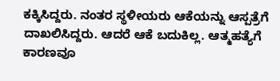ಕಕ್ಕಿಸಿದ್ದರು. ನಂತರ ಸ್ಥಳೀಯರು ಆಕೆಯನ್ನು ಆಸ್ಪತ್ರೆಗೆ ದಾಖಲಿಸಿದ್ದರು. ಆದರೆ ಆಕೆ ಬದುಕಿಲ್ಲ. ಆತ್ಮಹತ್ಯೆಗೆ ಕಾರಣವೂ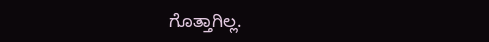ಗೊತ್ತಾಗಿಲ್ಲ.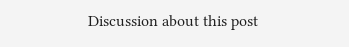Discussion about this post